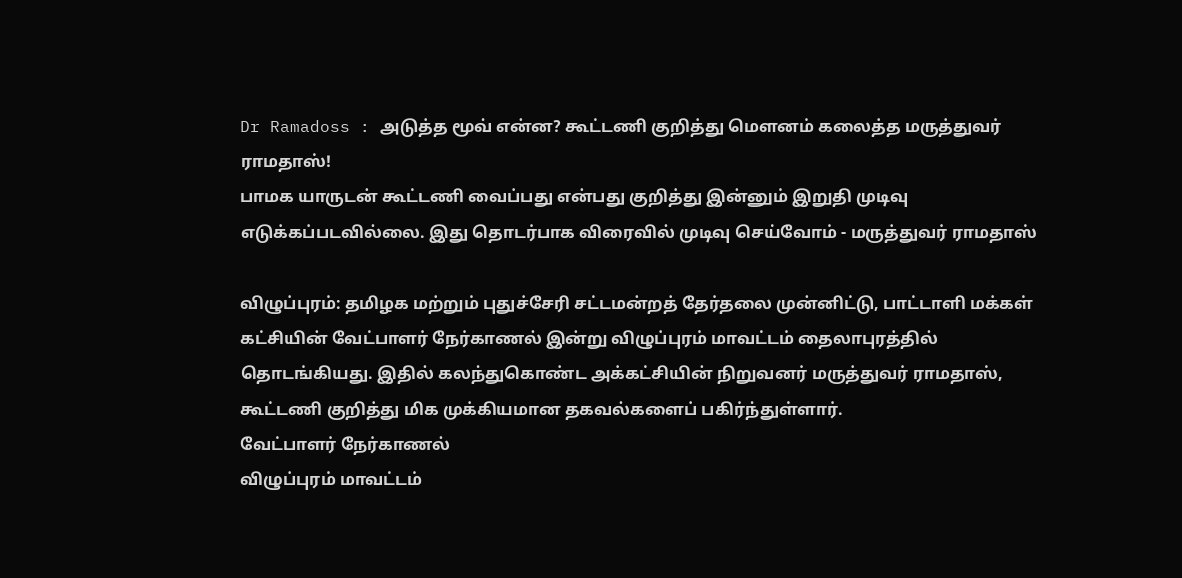Dr Ramadoss : அடுத்த மூவ் என்ன? கூட்டணி குறித்து மௌனம் கலைத்த மருத்துவர் ராமதாஸ்!
பாமக யாருடன் கூட்டணி வைப்பது என்பது குறித்து இன்னும் இறுதி முடிவு எடுக்கப்படவில்லை. இது தொடர்பாக விரைவில் முடிவு செய்வோம் - மருத்துவர் ராமதாஸ்

விழுப்புரம்: தமிழக மற்றும் புதுச்சேரி சட்டமன்றத் தேர்தலை முன்னிட்டு, பாட்டாளி மக்கள் கட்சியின் வேட்பாளர் நேர்காணல் இன்று விழுப்புரம் மாவட்டம் தைலாபுரத்தில் தொடங்கியது. இதில் கலந்துகொண்ட அக்கட்சியின் நிறுவனர் மருத்துவர் ராமதாஸ், கூட்டணி குறித்து மிக முக்கியமான தகவல்களைப் பகிர்ந்துள்ளார்.
வேட்பாளர் நேர்காணல்
விழுப்புரம் மாவட்டம்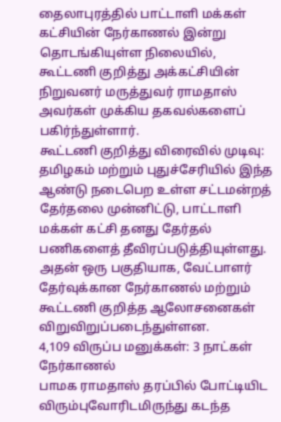தைலாபுரத்தில் பாட்டாளி மக்கள் கட்சியின் நேர்காணல் இன்று தொடங்கியுள்ள நிலையில், கூட்டணி குறித்து அக்கட்சியின் நிறுவனர் மருத்துவர் ராமதாஸ் அவர்கள் முக்கிய தகவல்களைப் பகிர்ந்துள்ளார்.
கூட்டணி குறித்து விரைவில் முடிவு:
தமிழகம் மற்றும் புதுச்சேரியில் இந்த ஆண்டு நடைபெற உள்ள சட்டமன்றத் தேர்தலை முன்னிட்டு, பாட்டாளி மக்கள் கட்சி தனது தேர்தல் பணிகளைத் தீவிரப்படுத்தியுள்ளது. அதன் ஒரு பகுதியாக, வேட்பாளர் தேர்வுக்கான நேர்காணல் மற்றும் கூட்டணி குறித்த ஆலோசனைகள் விறுவிறுப்படைந்துள்ளன.
4,109 விருப்ப மனுக்கள்: 3 நாட்கள் நேர்காணல்
பாமக ராமதாஸ் தரப்பில் போட்டியிட விரும்புவோரிடமிருந்து கடந்த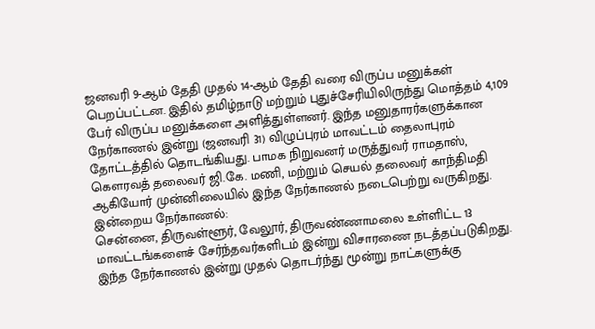ஜனவரி 9-ஆம் தேதி முதல் 14-ஆம் தேதி வரை விருப்ப மனுக்கள் பெறப்பட்டன. இதில் தமிழ்நாடு மற்றும் புதுச்சேரியிலிருந்து மொத்தம் 4,109 பேர் விருப்ப மனுக்களை அளித்துள்ளனர். இந்த மனுதாரர்களுக்கான நேர்காணல் இன்று (ஜனவரி 31) விழுப்புரம் மாவட்டம் தைலாபுரம் தோட்டத்தில் தொடங்கியது. பாமக நிறுவனர் மருத்துவர் ராமதாஸ், கௌரவத் தலைவர் ஜி.கே. மணி, மற்றும் செயல் தலைவர் காந்திமதி ஆகியோர் முன்னிலையில் இந்த நேர்காணல் நடைபெற்று வருகிறது.
இன்றைய நேர்காணல்:
சென்னை, திருவள்ளூர், வேலூர், திருவண்ணாமலை உள்ளிட்ட 13 மாவட்டங்களைச் சேர்ந்தவர்களிடம் இன்று விசாரணை நடத்தப்படுகிறது. இந்த நேர்காணல் இன்று முதல் தொடர்ந்து மூன்று நாட்களுக்கு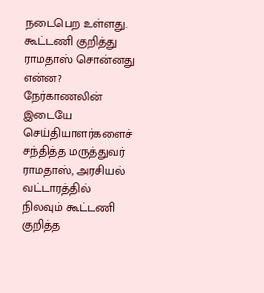நடைபெற உள்ளது.
கூட்டணி குறித்து ராமதாஸ் சொன்னது என்ன?
நேர்காணலின் இடையே செய்தியாளர்களைச் சந்தித்த மருத்துவர் ராமதாஸ், அரசியல் வட்டாரத்தில் நிலவும் கூட்டணி குறித்த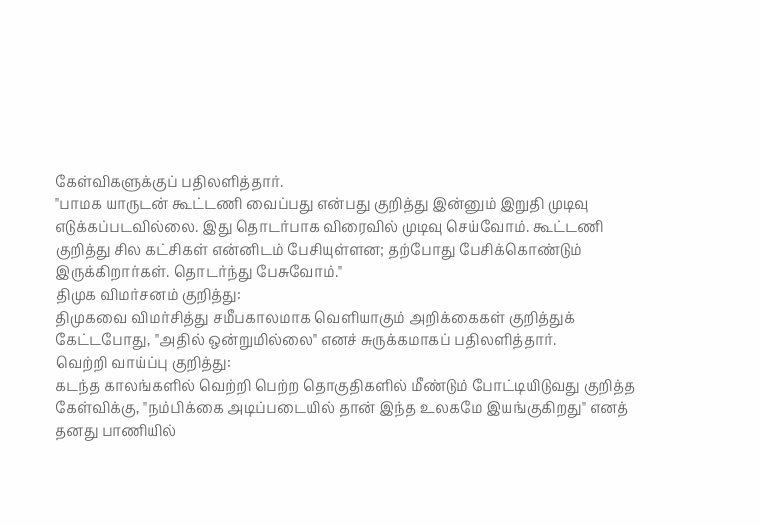கேள்விகளுக்குப் பதிலளித்தார்.
"பாமக யாருடன் கூட்டணி வைப்பது என்பது குறித்து இன்னும் இறுதி முடிவு எடுக்கப்படவில்லை. இது தொடர்பாக விரைவில் முடிவு செய்வோம். கூட்டணி குறித்து சில கட்சிகள் என்னிடம் பேசியுள்ளன; தற்போது பேசிக்கொண்டும் இருக்கிறார்கள். தொடர்ந்து பேசுவோம்."
திமுக விமர்சனம் குறித்து:
திமுகவை விமர்சித்து சமீபகாலமாக வெளியாகும் அறிக்கைகள் குறித்துக் கேட்டபோது, "அதில் ஒன்றுமில்லை" எனச் சுருக்கமாகப் பதிலளித்தார்.
வெற்றி வாய்ப்பு குறித்து:
கடந்த காலங்களில் வெற்றி பெற்ற தொகுதிகளில் மீண்டும் போட்டியிடுவது குறித்த கேள்விக்கு, "நம்பிக்கை அடிப்படையில் தான் இந்த உலகமே இயங்குகிறது" எனத் தனது பாணியில்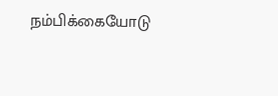நம்பிக்கையோடு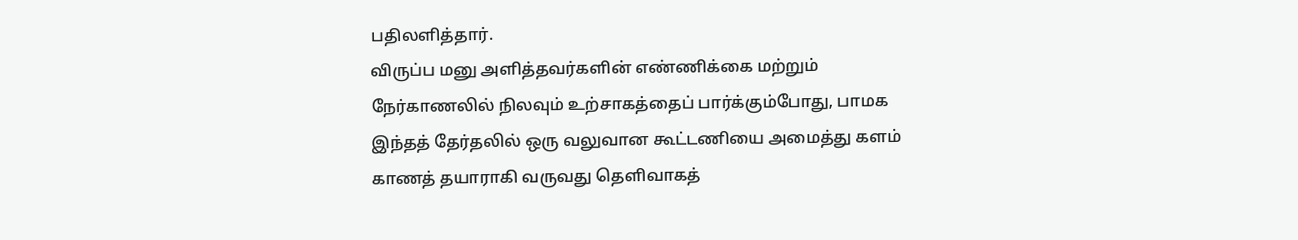பதிலளித்தார்.
விருப்ப மனு அளித்தவர்களின் எண்ணிக்கை மற்றும் நேர்காணலில் நிலவும் உற்சாகத்தைப் பார்க்கும்போது, பாமக இந்தத் தேர்தலில் ஒரு வலுவான கூட்டணியை அமைத்து களம் காணத் தயாராகி வருவது தெளிவாகத்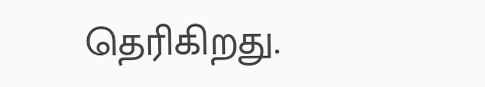தெரிகிறது.